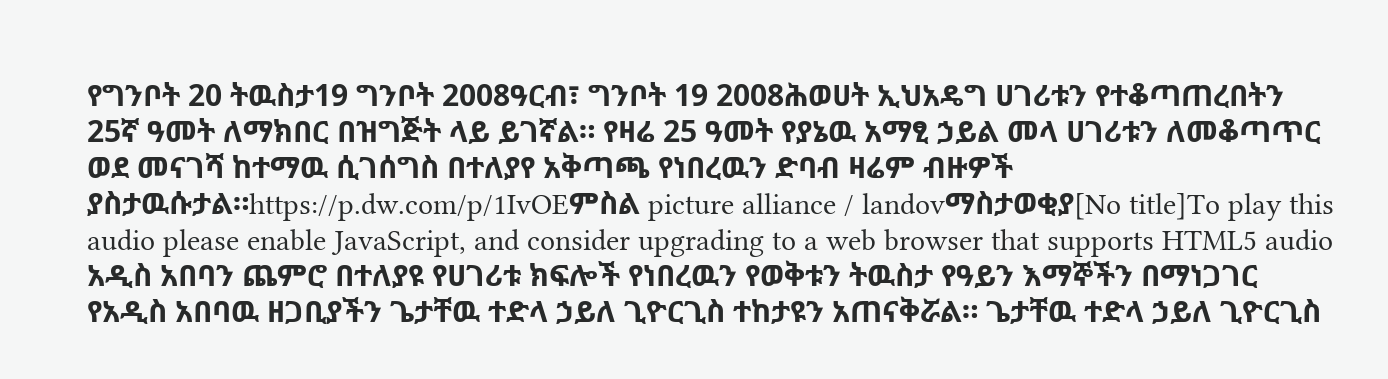የግንቦት 20 ትዉስታ19 ግንቦት 2008ዓርብ፣ ግንቦት 19 2008ሕወሀት ኢህአዴግ ሀገሪቱን የተቆጣጠረበትን 25ኛ ዓመት ለማክበር በዝግጅት ላይ ይገኛል። የዛሬ 25 ዓመት የያኔዉ አማፂ ኃይል መላ ሀገሪቱን ለመቆጣጥር ወደ መናገሻ ከተማዉ ሲገሰግስ በተለያየ አቅጣጫ የነበረዉን ድባብ ዛሬም ብዙዎች ያስታዉሱታል።https://p.dw.com/p/1IvOEምስል picture alliance / landovማስታወቂያ[No title]To play this audio please enable JavaScript, and consider upgrading to a web browser that supports HTML5 audio አዲስ አበባን ጨምሮ በተለያዩ የሀገሪቱ ክፍሎች የነበረዉን የወቅቱን ትዉስታ የዓይን እማኞችን በማነጋገር የአዲስ አበባዉ ዘጋቢያችን ጌታቸዉ ተድላ ኃይለ ጊዮርጊስ ተከታዩን አጠናቅሯል። ጌታቸዉ ተድላ ኃይለ ጊዮርጊስ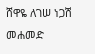ሸዋዬ ለገሠ ነጋሽ መሐመድ